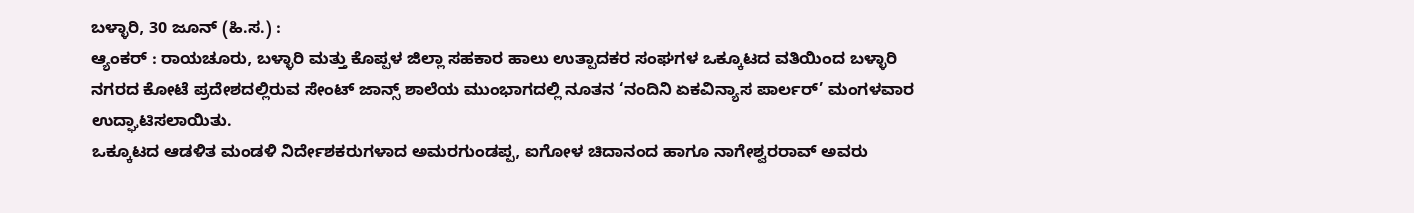ಬಳ್ಳಾರಿ, 30 ಜೂನ್ (ಹಿ.ಸ.) :
ಆ್ಯಂಕರ್ : ರಾಯಚೂರು, ಬಳ್ಳಾರಿ ಮತ್ತು ಕೊಪ್ಪಳ ಜಿಲ್ಲಾ ಸಹಕಾರ ಹಾಲು ಉತ್ಪಾದಕರ ಸಂಘಗಳ ಒಕ್ಕೂಟದ ವತಿಯಿಂದ ಬಳ್ಳಾರಿ ನಗರದ ಕೋಟೆ ಪ್ರದೇಶದಲ್ಲಿರುವ ಸೇಂಟ್ ಜಾನ್ಸ್ ಶಾಲೆಯ ಮುಂಭಾಗದಲ್ಲಿ ನೂತನ ‘ನಂದಿನಿ ಏಕವಿನ್ಯಾಸ ಪಾರ್ಲರ್’ ಮಂಗಳವಾರ ಉದ್ಘಾಟಿಸಲಾಯಿತು.
ಒಕ್ಕೂಟದ ಆಡಳಿತ ಮಂಡಳಿ ನಿರ್ದೇಶಕರುಗಳಾದ ಅಮರಗುಂಡಪ್ಪ, ಐಗೋಳ ಚಿದಾನಂದ ಹಾಗೂ ನಾಗೇಶ್ವರರಾವ್ ಅವರು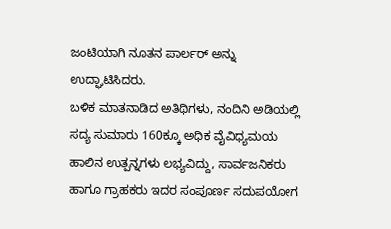ಜಂಟಿಯಾಗಿ ನೂತನ ಪಾರ್ಲರ್ ಅನ್ನು ಉದ್ಘಾಟಿಸಿದರು.
ಬಳಿಕ ಮಾತನಾಡಿದ ಅತಿಥಿಗಳು, ನಂದಿನಿ ಅಡಿಯಲ್ಲಿ ಸದ್ಯ ಸುಮಾರು 160ಕ್ಕೂ ಅಧಿಕ ವೈವಿಧ್ಯಮಯ ಹಾಲಿನ ಉತ್ಪನ್ನಗಳು ಲಭ್ಯವಿದ್ದು, ಸಾರ್ವಜನಿಕರು ಹಾಗೂ ಗ್ರಾಹಕರು ಇದರ ಸಂಪೂರ್ಣ ಸದುಪಯೋಗ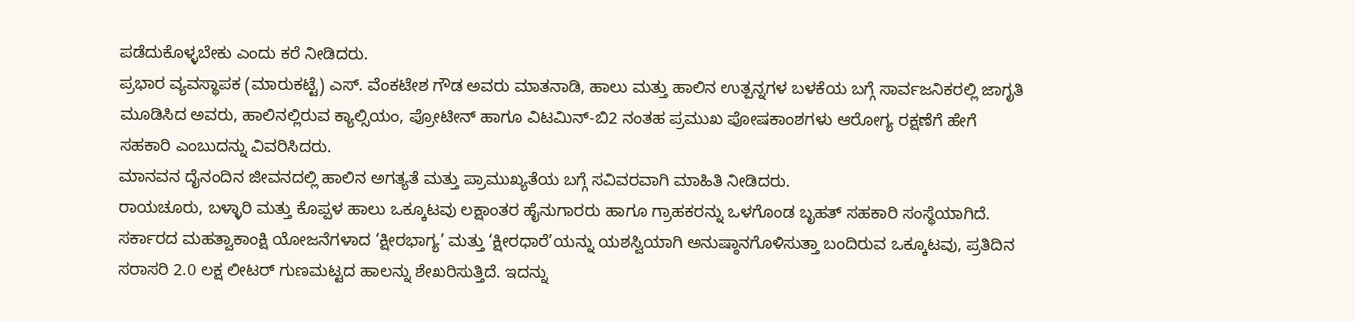ಪಡೆದುಕೊಳ್ಳಬೇಕು ಎಂದು ಕರೆ ನೀಡಿದರು.
ಪ್ರಭಾರ ವ್ಯವಸ್ಥಾಪಕ (ಮಾರುಕಟ್ಟೆ) ಎಸ್. ವೆಂಕಟೇಶ ಗೌಡ ಅವರು ಮಾತನಾಡಿ, ಹಾಲು ಮತ್ತು ಹಾಲಿನ ಉತ್ಪನ್ನಗಳ ಬಳಕೆಯ ಬಗ್ಗೆ ಸಾರ್ವಜನಿಕರಲ್ಲಿ ಜಾಗೃತಿ ಮೂಡಿಸಿದ ಅವರು, ಹಾಲಿನಲ್ಲಿರುವ ಕ್ಯಾಲ್ಸಿಯಂ, ಪ್ರೋಟೀನ್ ಹಾಗೂ ವಿಟಮಿನ್-ಬಿ2 ನಂತಹ ಪ್ರಮುಖ ಪೋಷಕಾಂಶಗಳು ಆರೋಗ್ಯ ರಕ್ಷಣೆಗೆ ಹೇಗೆ ಸಹಕಾರಿ ಎಂಬುದನ್ನು ವಿವರಿಸಿದರು.
ಮಾನವನ ದೈನಂದಿನ ಜೀವನದಲ್ಲಿ ಹಾಲಿನ ಅಗತ್ಯತೆ ಮತ್ತು ಪ್ರಾಮುಖ್ಯತೆಯ ಬಗ್ಗೆ ಸವಿವರವಾಗಿ ಮಾಹಿತಿ ನೀಡಿದರು.
ರಾಯಚೂರು, ಬಳ್ಳಾರಿ ಮತ್ತು ಕೊಪ್ಪಳ ಹಾಲು ಒಕ್ಕೂಟವು ಲಕ್ಷಾಂತರ ಹೈನುಗಾರರು ಹಾಗೂ ಗ್ರಾಹಕರನ್ನು ಒಳಗೊಂಡ ಬೃಹತ್ ಸಹಕಾರಿ ಸಂಸ್ಥೆಯಾಗಿದೆ. ಸರ್ಕಾರದ ಮಹತ್ವಾಕಾಂಕ್ಷಿ ಯೋಜನೆಗಳಾದ ‘ಕ್ಷೀರಭಾಗ್ಯ’ ಮತ್ತು ‘ಕ್ಷೀರಧಾರೆ’ಯನ್ನು ಯಶಸ್ವಿಯಾಗಿ ಅನುಷ್ಠಾನಗೊಳಿಸುತ್ತಾ ಬಂದಿರುವ ಒಕ್ಕೂಟವು, ಪ್ರತಿದಿನ ಸರಾಸರಿ 2.0 ಲಕ್ಷ ಲೀಟರ್ ಗುಣಮಟ್ಟದ ಹಾಲನ್ನು ಶೇಖರಿಸುತ್ತಿದೆ. ಇದನ್ನು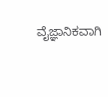ವೈಜ್ಞಾನಿಕವಾಗಿ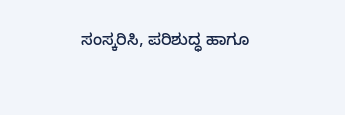ಸಂಸ್ಕರಿಸಿ, ಪರಿಶುದ್ಧ ಹಾಗೂ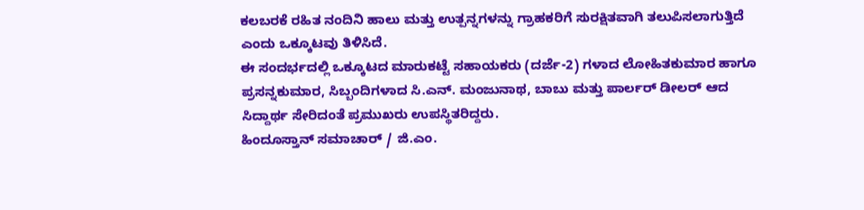ಕಲಬರಕೆ ರಹಿತ ನಂದಿನಿ ಹಾಲು ಮತ್ತು ಉತ್ಪನ್ನಗಳನ್ನು ಗ್ರಾಹಕರಿಗೆ ಸುರಕ್ಷಿತವಾಗಿ ತಲುಪಿಸಲಾಗುತ್ತಿದೆ ಎಂದು ಒಕ್ಕೂಟವು ತಿಳಿಸಿದೆ.
ಈ ಸಂದರ್ಭದಲ್ಲಿ ಒಕ್ಕೂಟದ ಮಾರುಕಟ್ಟೆ ಸಹಾಯಕರು (ದರ್ಜೆ-2) ಗಳಾದ ಲೋಹಿತಕುಮಾರ ಹಾಗೂ ಪ್ರಸನ್ನಕುಮಾರ, ಸಿಬ್ಬಂದಿಗಳಾದ ಸಿ.ಎನ್. ಮಂಜುನಾಥ, ಬಾಬು ಮತ್ತು ಪಾರ್ಲರ್ ಡೀಲರ್ ಆದ ಸಿದ್ದಾರ್ಥ ಸೇರಿದಂತೆ ಪ್ರಮುಖರು ಉಪಸ್ಥಿತರಿದ್ದರು.
ಹಿಂದೂಸ್ತಾನ್ ಸಮಾಚಾರ್ / ಜಿ.ಎಂ.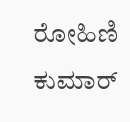ರೋಹಿಣಿ ಕುಮಾರ್